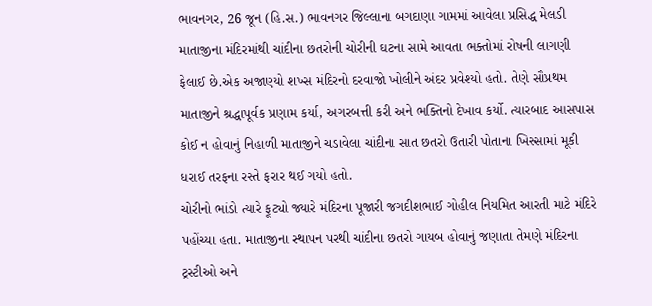ભાવનગર, 26 જૂન (હિ.સ.) ભાવનગર જિલ્લાના બગદાણા ગામમાં આવેલા પ્રસિદ્ધ મેલડી માતાજીના મંદિરમાંથી ચાંદીના છતરોની ચોરીની ઘટના સામે આવતા ભક્તોમાં રોષની લાગણી ફેલાઈ છે.એક અજાણ્યો શખ્સ મંદિરનો દરવાજો ખોલીને અંદર પ્રવેશ્યો હતો. તેણે સૌપ્રથમ માતાજીને શ્રદ્ધાપૂર્વક પ્રણામ કર્યા, અગરબત્તી કરી અને ભક્તિનો દેખાવ કર્યો. ત્યારબાદ આસપાસ કોઈ ન હોવાનું નિહાળી માતાજીને ચડાવેલા ચાંદીના સાત છતરો ઉતારી પોતાના ખિસ્સામાં મૂકી ધરાઈ તરફના રસ્તે ફરાર થઈ ગયો હતો.
ચોરીનો ભાંડો ત્યારે ફૂટ્યો જ્યારે મંદિરના પૂજારી જગદીશભાઈ ગોહીલ નિયમિત આરતી માટે મંદિરે પહોંચ્યા હતા. માતાજીના સ્થાપન પરથી ચાંદીના છતરો ગાયબ હોવાનું જણાતા તેમણે મંદિરના ટ્રસ્ટીઓ અને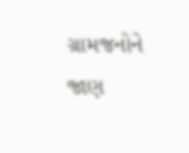ગ્રામજનોને જાણ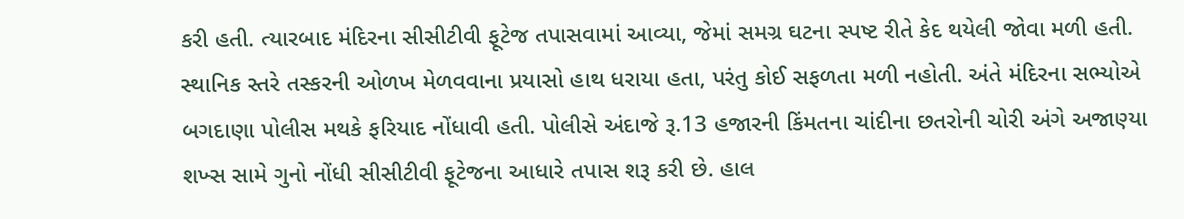કરી હતી. ત્યારબાદ મંદિરના સીસીટીવી ફૂટેજ તપાસવામાં આવ્યા, જેમાં સમગ્ર ઘટના સ્પષ્ટ રીતે કેદ થયેલી જોવા મળી હતી.
સ્થાનિક સ્તરે તસ્કરની ઓળખ મેળવવાના પ્રયાસો હાથ ધરાયા હતા, પરંતુ કોઈ સફળતા મળી નહોતી. અંતે મંદિરના સભ્યોએ બગદાણા પોલીસ મથકે ફરિયાદ નોંધાવી હતી. પોલીસે અંદાજે રૂ.13 હજારની કિંમતના ચાંદીના છતરોની ચોરી અંગે અજાણ્યા શખ્સ સામે ગુનો નોંધી સીસીટીવી ફૂટેજના આધારે તપાસ શરૂ કરી છે. હાલ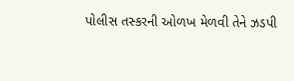પોલીસ તસ્કરની ઓળખ મેળવી તેને ઝડપી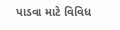પાડવા માટે વિવિધ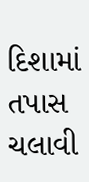દિશામાં તપાસ ચલાવી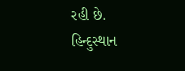રહી છે.
હિન્દુસ્થાન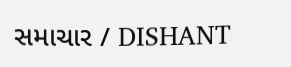સમાચાર / DISHANT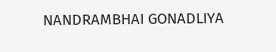NANDRAMBHAI GONADLIYA